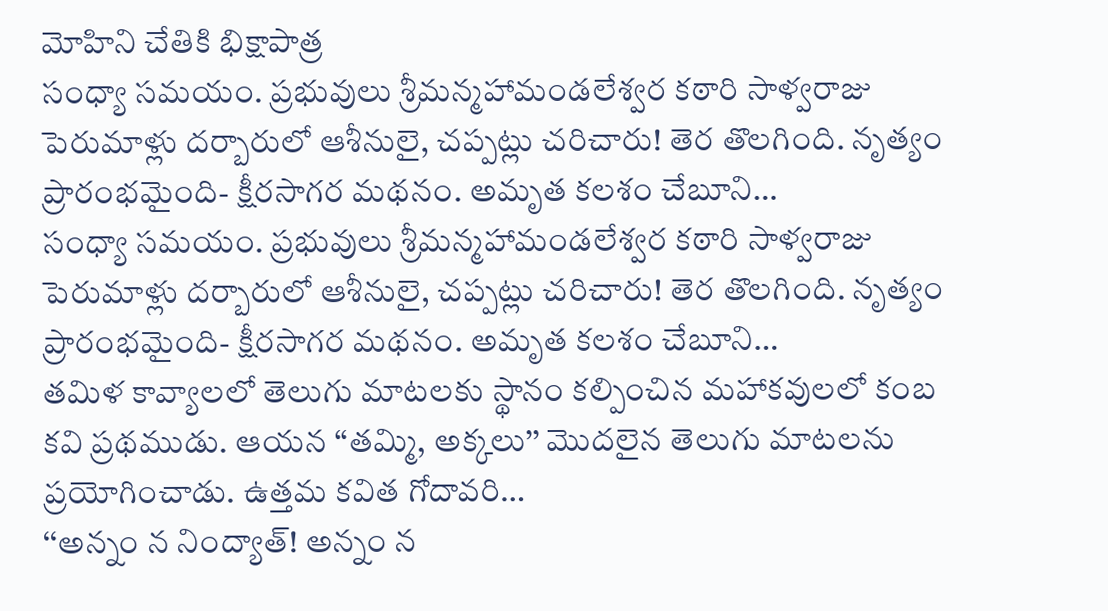మోహిని చేతికి భిక్షాపాత్ర
సంధ్యా సమయం. ప్రభువులు శ్రీమన్మహామండలేశ్వర కఠారి సాళ్వరాజు పెరుమాళ్లు దర్బారులో ఆశీనులై, చప్పట్లు చరిచారు! తెర తొలగింది. నృత్యం ప్రారంభమైంది- క్షీరసాగర మథనం. అమృత కలశం చేబూని…
సంధ్యా సమయం. ప్రభువులు శ్రీమన్మహామండలేశ్వర కఠారి సాళ్వరాజు పెరుమాళ్లు దర్బారులో ఆశీనులై, చప్పట్లు చరిచారు! తెర తొలగింది. నృత్యం ప్రారంభమైంది- క్షీరసాగర మథనం. అమృత కలశం చేబూని…
తమిళ కావ్యాలలో తెలుగు మాటలకు స్థానం కల్పించిన మహాకవులలో కంబ కవి ప్రథముడు. ఆయన ‘‘తమ్మి, అక్కలు’’ మొదలైన తెలుగు మాటలను ప్రయోగించాడు. ఉత్తమ కవిత గోదావరి…
‘‘అన్నం న నింద్యాత్! అన్నం న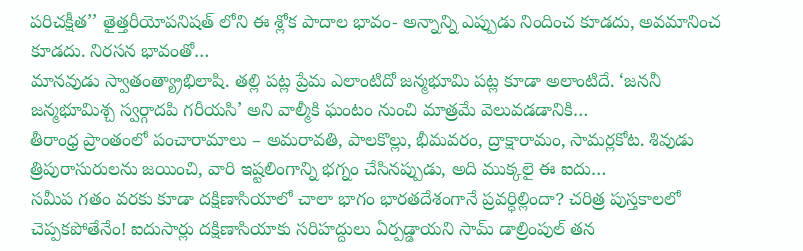పరిచక్షీత’’ తైత్తరీయోపనిషత్ లోని ఈ శ్లోక పాదాల భావం- అన్నాన్ని ఎప్పుడు నిందించ కూడదు, అవమానించ కూడదు. నిరసన భావంతో…
మానవుడు స్వాతంత్య్రాభిలాషి. తల్లి పట్ల ప్రేమ ఎలాంటిదో జన్మభూమి పట్ల కూడా అలాంటిదే. ‘జననీ జన్మభూమిశ్చ స్వర్గాదపి గరీయసి’ అని వాల్మీకి ఘంటం నుంచి మాత్రమే వెలువడడానికి…
తీరాంధ్ర ప్రాంతంలో పంచారామాలు – అమరావతి, పాలకొల్లు, భీమవరం, ద్రాక్షారామం, సామర్లకోట. శివుడు త్రిపురాసురులను జయించి, వారి ఇష్టలింగాన్ని భగ్నం చేసినప్పుడు, అది ముక్కలై ఈ ఐదు…
సమీప గతం వరకు కూడా దక్షిణాసియాలో చాలా భాగం భారతదేశంగానే ప్రవర్ధిల్లిందా? చరిత్ర పుస్తకాలలో చెప్పకపోతేనేం! ఐదుసార్లు దక్షిణాసియాకు సరిహద్దులు ఏర్పడ్డాయని సామ్ డాల్రింపుల్ తన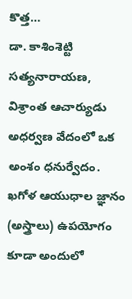కొత్త…
డా. కాశింశెట్టి సత్యనారాయణ, విశ్రాంత ఆచార్యుడు అధర్వణ వేదంలో ఒక అంశం ధనుర్వేదం. ఖగోళ ఆయుధాల జ్ఞానం (అస్త్రాలు) ఉపయోగం కూడా అందులో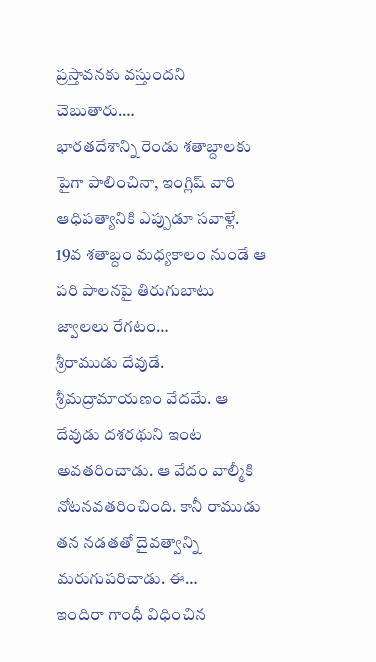ప్రస్తావనకు వస్తుందని చెబుతారు.…
భారతదేశాన్ని రెండు శతాబ్దాలకు పైగా పాలించినా, ఇంగ్లిష్ వారి ఆధిపత్యానికి ఎప్పుడూ సవాళ్లే. 19వ శతాబ్దం మధ్యకాలం నుండే ఆ పరి పాలనపై తిరుగుబాటు జ్వాలలు రేగటం…
శ్రీరాముడు దేవుడే. శ్రీమద్రామాయణం వేదమే. ఆ దేవుడు దశరథుని ఇంట అవతరించాడు. ఆ వేదం వాల్మీకి నోటనవతరించింది. కానీ రాముడు తన నడతతో దైవత్వాన్ని మరుగుపరిచాడు. ఈ…
ఇందిరా గాంధీ విధించిన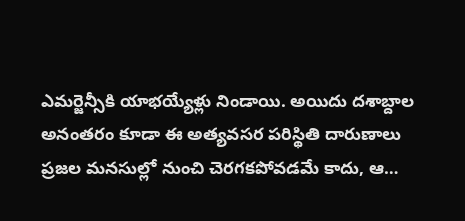ఎమర్జెన్సీకి యాభయ్యేళ్లు నిండాయి. అయిదు దశాబ్దాల అనంతరం కూడా ఈ అత్యవసర పరిస్థితి దారుణాలు ప్రజల మనసుల్లో నుంచి చెరగకపోవడమే కాదు, ఆ…